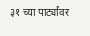३१ च्या पार्ट्यांवर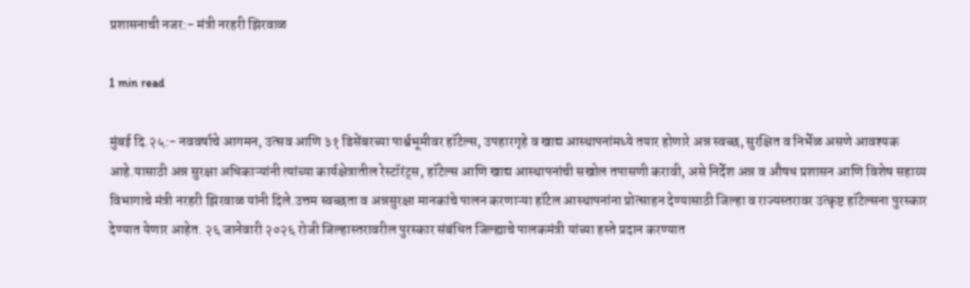प्रशासनाची नजर:- मंत्री नरहरी झिरवाळ

1 min read

मुंबई दि.२५:- नववर्षाचे आगमन, उत्सव आणि ३१ डिसेंबरच्या पार्श्वभूमीवर हॉटेल्स, उपहारगृहे व खाद्य आस्थापनांमध्ये तयार होणारे अन्न स्वच्छ, सुरक्षित व निर्भेळ असणे आवश्यक आहे.यासाठी अन्न सुरक्षा अधिकाऱ्यांनी त्यांच्या कार्यक्षेत्रातील रेस्टॉरंट्स, हॉटेल्स आणि खाद्य आस्थापनांची सखोल तपासणी करावी, असे निर्देश अन्न व औषध प्रशासन आणि विशेष सहाय्य विभागाचे मंत्री नरहरी झिरवाळ यांनी दिले.उत्तम स्वच्छता व अन्नसुरक्षा मानकांचे पालन करणाऱ्या हॉटेल आस्थापनांना प्रोत्साहन देण्यासाठी जिल्हा व राज्यस्तरावर उत्कृष्ट हॉटेल्सना पुरस्कार देण्यात येणार आहेत. २६ जानेवारी २०२६ रोजी जिल्हास्तरावरील पुरस्कार संबंधित जिल्ह्याचे पालकमंत्री यांच्या हस्ते प्रदान करण्यात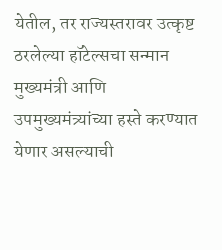येतील, तर राज्यस्तरावर उत्कृष्ट ठरलेल्या हॉटेल्सचा सन्मान मुख्यमंत्री आणि उपमुख्यमंत्र्यांच्या हस्ते करण्यात येणार असल्याची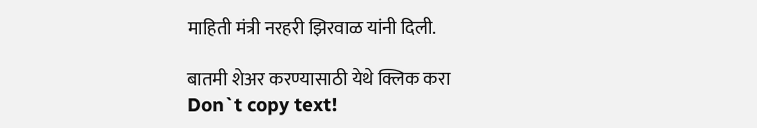माहिती मंत्री नरहरी झिरवाळ यांनी दिली.

बातमी शेअर करण्यासाठी येथे क्लिक करा
Don`t copy text!